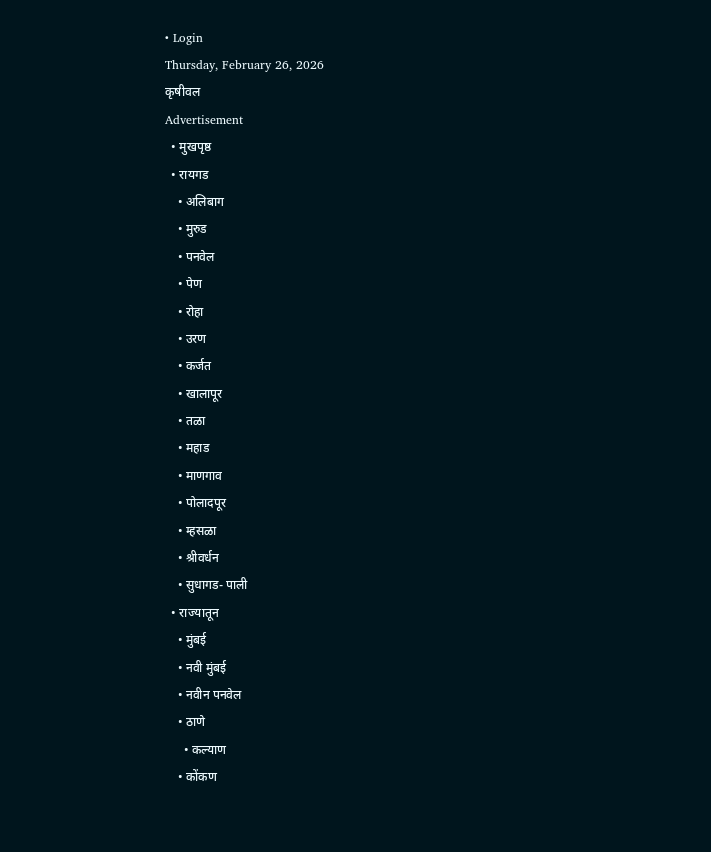• Login
Thursday, February 26, 2026
कृषीवल
Advertisement
  • मुखपृष्ठ
  • रायगड
    • अलिबाग
    • मुरुड
    • पनवेल
    • पेण
    • रोहा
    • उरण
    • कर्जत
    • खालापूर
    • तळा
    • महाड
    • माणगाव
    • पोलादपूर
    • म्हसळा
    • श्रीवर्धन
    • सुधागड- पाली
  • राज्यातून
    • मुंबई
    • नवी मुंबई
    • नवीन पनवेल
    • ठाणे
      • कल्याण
    • कोंकण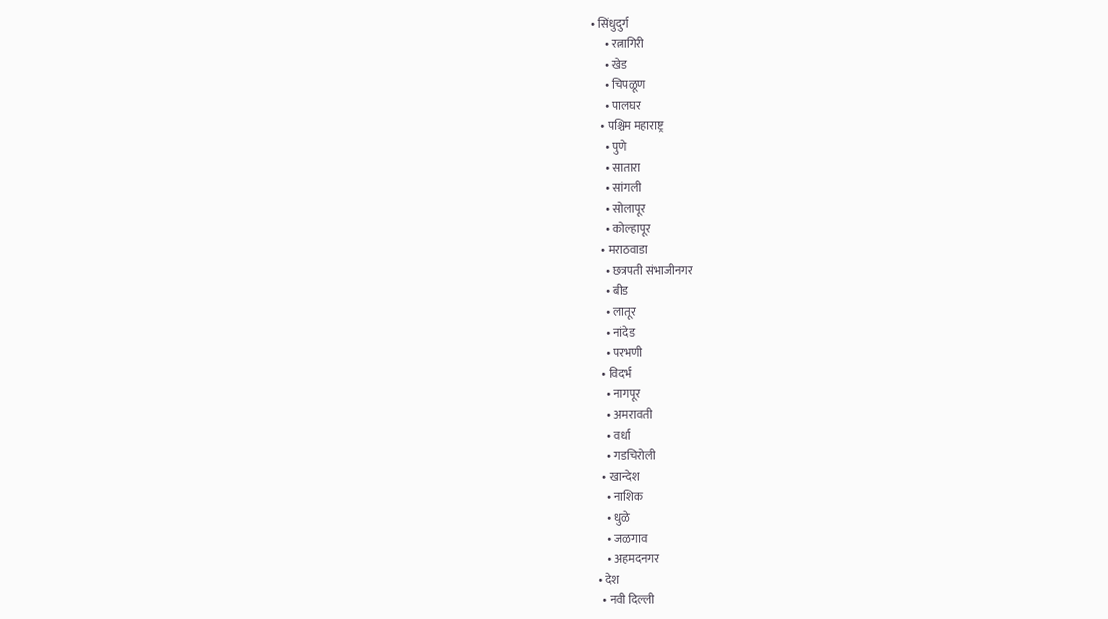• सिंधुदुर्ग
      • रत्नागिरी
      • खेड
      • चिपळूण
      • पालघर
    • पश्चिम महाराष्ट्र
      • पुणे
      • सातारा
      • सांगली
      • सोलापूर
      • कोल्हापूर
    • मराठवाडा
      • छत्रपती संभाजीनगर
      • बीड
      • लातूर
      • नांदेड
      • परभणी
    • विदर्भ
      • नागपूर
      • अमरावती
      • वर्धा
      • गडचिरोली
    • खान्देश
      • नाशिक
      • धुळे
      • जळगाव
      • अहमदनगर
  • देश
    • नवी दिल्ली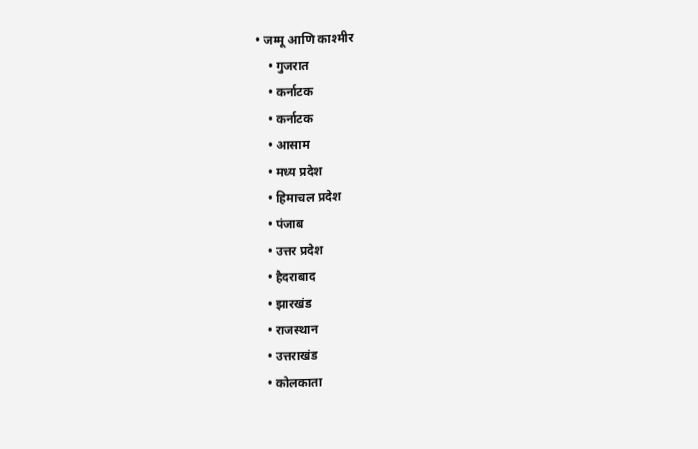• जम्मू आणि काश्मीर
    • गुजरात
    • कर्नाटक
    • कर्नाटक
    • आसाम
    • मध्य प्रदेश
    • हिमाचल प्रदेश
    • पंजाब
    • उत्तर प्रदेश
    • हैदराबाद
    • झारखंड
    • राजस्थान
    • उत्तराखंड
    • कोलकाता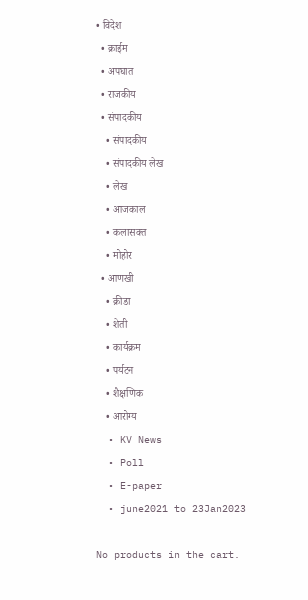• विदेश
  • क्राईम
  • अपघात
  • राजकीय
  • संपादकीय
    • संपादकीय
    • संपादकीय लेख
    • लेख
    • आजकाल
    • कलासक्त
    • मोहोर
  • आणखी
    • क्रीडा
    • शेती
    • कार्यक्रम
    • पर्यटन
    • शैक्षणिक
    • आरोग्य
  • KV News
  • Poll
  • E-paper
  • june2021 to 23Jan2023

No products in the cart.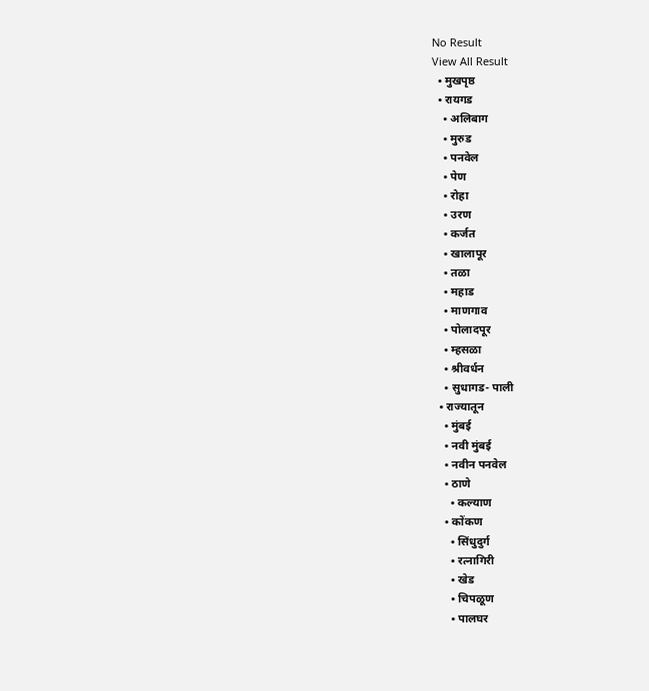No Result
View All Result
  • मुखपृष्ठ
  • रायगड
    • अलिबाग
    • मुरुड
    • पनवेल
    • पेण
    • रोहा
    • उरण
    • कर्जत
    • खालापूर
    • तळा
    • महाड
    • माणगाव
    • पोलादपूर
    • म्हसळा
    • श्रीवर्धन
    • सुधागड- पाली
  • राज्यातून
    • मुंबई
    • नवी मुंबई
    • नवीन पनवेल
    • ठाणे
      • कल्याण
    • कोंकण
      • सिंधुदुर्ग
      • रत्नागिरी
      • खेड
      • चिपळूण
      • पालघर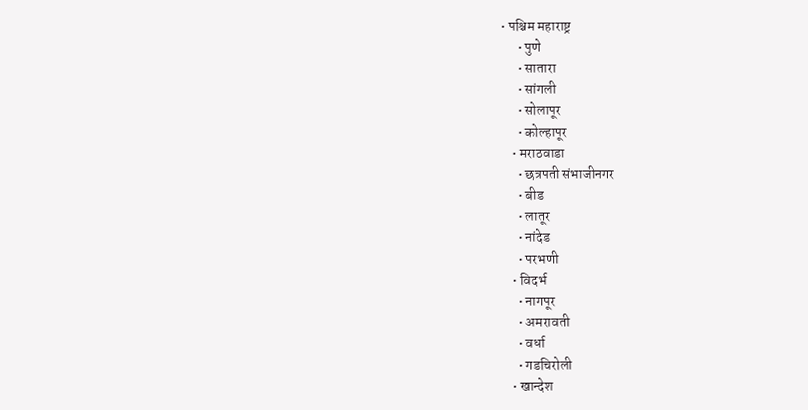• पश्चिम महाराष्ट्र
      • पुणे
      • सातारा
      • सांगली
      • सोलापूर
      • कोल्हापूर
    • मराठवाडा
      • छत्रपती संभाजीनगर
      • बीड
      • लातूर
      • नांदेड
      • परभणी
    • विदर्भ
      • नागपूर
      • अमरावती
      • वर्धा
      • गडचिरोली
    • खान्देश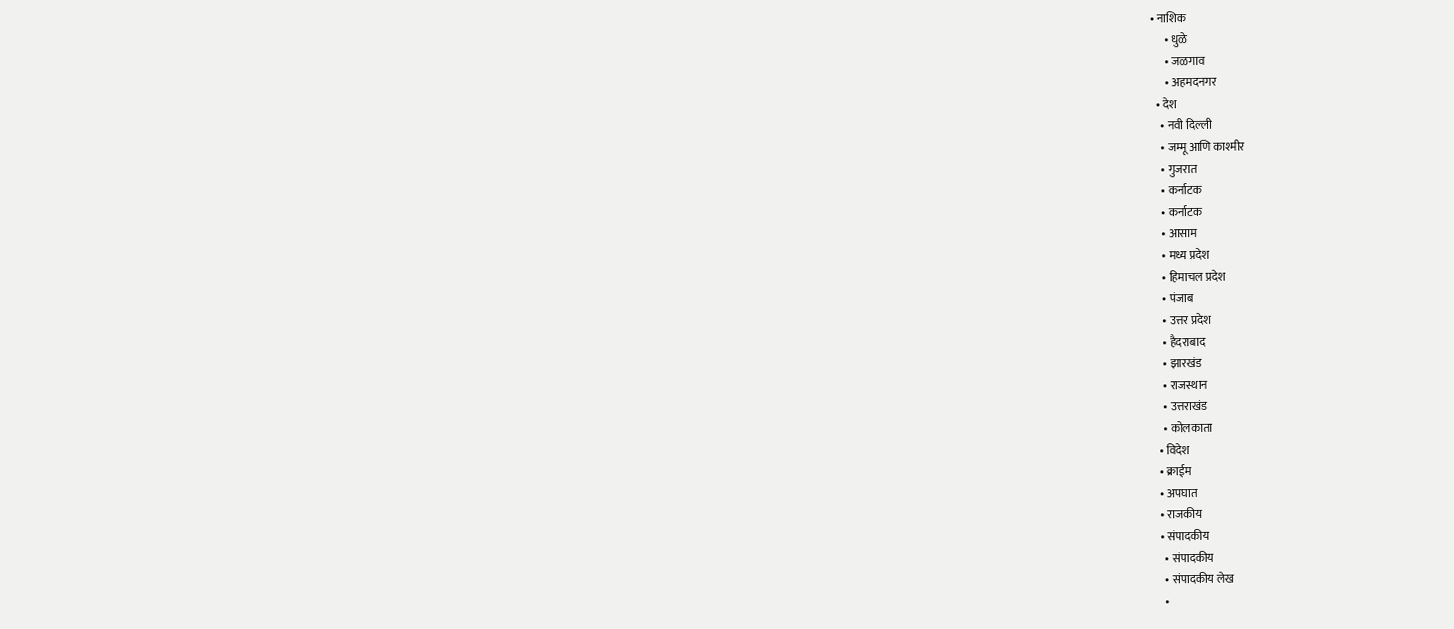• नाशिक
      • धुळे
      • जळगाव
      • अहमदनगर
  • देश
    • नवी दिल्ली
    • जम्मू आणि काश्मीर
    • गुजरात
    • कर्नाटक
    • कर्नाटक
    • आसाम
    • मध्य प्रदेश
    • हिमाचल प्रदेश
    • पंजाब
    • उत्तर प्रदेश
    • हैदराबाद
    • झारखंड
    • राजस्थान
    • उत्तराखंड
    • कोलकाता
  • विदेश
  • क्राईम
  • अपघात
  • राजकीय
  • संपादकीय
    • संपादकीय
    • संपादकीय लेख
    •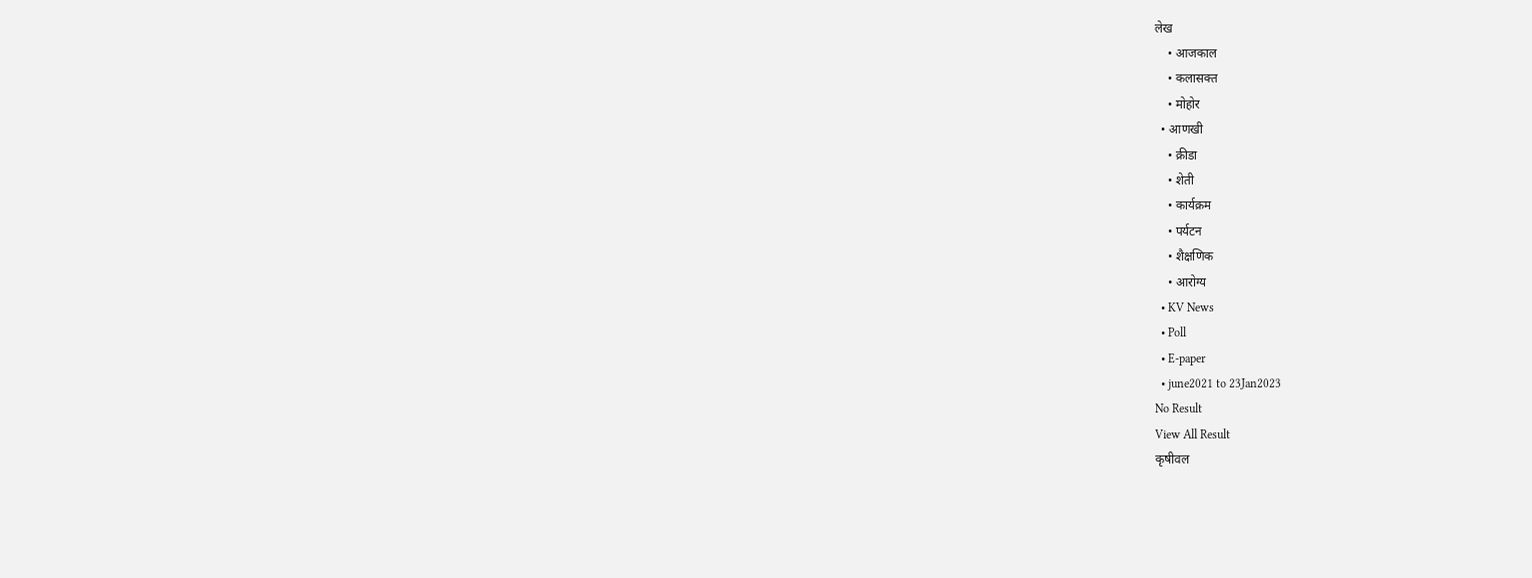लेख
    • आजकाल
    • कलासक्त
    • मोहोर
  • आणखी
    • क्रीडा
    • शेती
    • कार्यक्रम
    • पर्यटन
    • शैक्षणिक
    • आरोग्य
  • KV News
  • Poll
  • E-paper
  • june2021 to 23Jan2023
No Result
View All Result
कृषीवल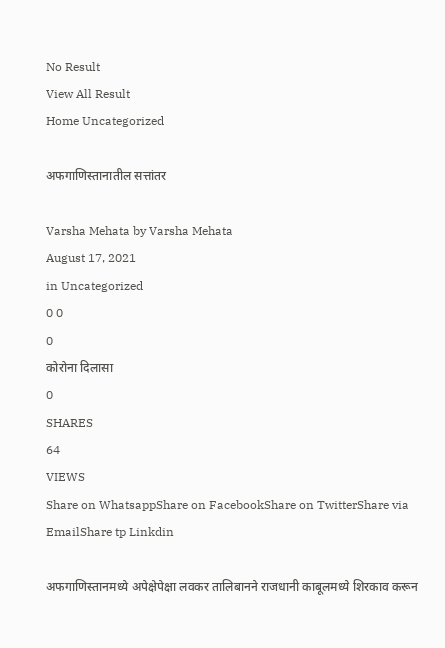No Result
View All Result
Home Uncategorized

अफगाणिस्तानातील सत्तांतर

Varsha Mehata by Varsha Mehata
August 17, 2021
in Uncategorized
0 0
0
कोरोना दिलासा
0
SHARES
64
VIEWS
Share on WhatsappShare on FacebookShare on TwitterShare via EmailShare tp Linkdin

अफगाणिस्तानमध्ये अपेक्षेपेक्षा लवकर तालिबानने राजधानी काबूलमध्ये शिरकाव करून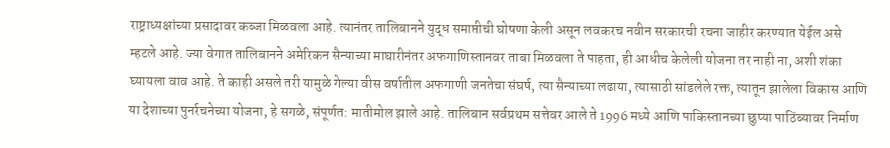राष्ट्राध्यक्षांच्या प्रसादावर कब्जा मिळवला आहे. त्यानंतर तालिबानने युद्ध समाप्तीची घोषणा केली असून लवकरच नवीन सरकारची रचना जाहीर करण्यात येईल असे म्हटले आहे. ज्या वेगात तालिबानने अमेरिकन सैन्याच्या माघारीनंतर अफगाणिस्तानवर ताबा मिळवला ते पाहता, ही आधीच केलेली योजना तर नाही ना, अशी शंका घ्यायला वाव आहे. ते काही असले तरी यामुळे गेल्या वीस वर्षातील अफगाणी जनतेचा संघर्ष, त्या सैन्याच्या लढाया, त्यासाठी सांडलेले रक्त, त्यातून झालेला विकास आणि या देशाच्या पुनर्रचनेच्या योजना, हे सगळे, संपूर्णत: मातीमोल झाले आहे. तालिबान सर्वप्रथम सत्तेवर आले ते 1996 मध्ये आणि पाकिस्तानच्या छुप्या पाठिंब्यावर निर्माण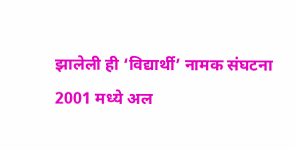झालेली ही ‘विद्यार्थी’ नामक संघटना 2001 मध्ये अल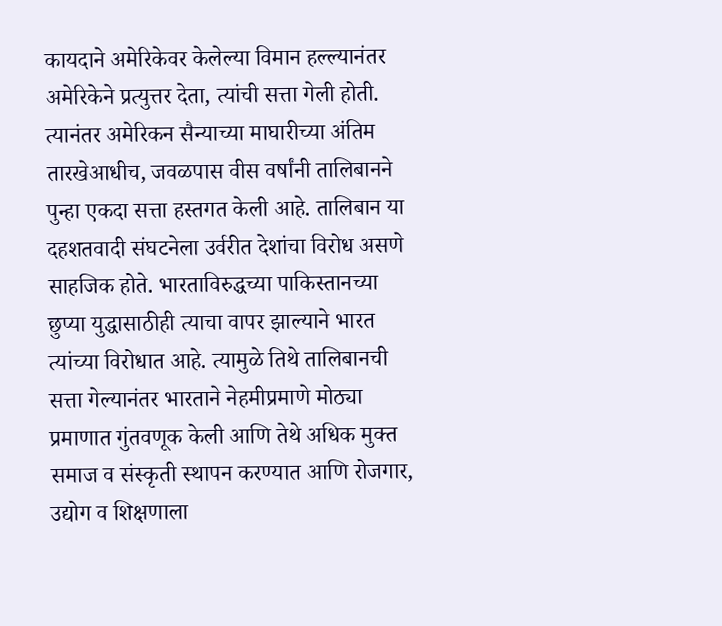कायदाने अमेरिकेवर केलेल्या विमान हल्ल्यानंतर अमेरिकेने प्रत्युत्तर देता, त्यांची सत्ता गेली होती. त्यानंतर अमेरिकन सैन्याच्या माघारीच्या अंतिम तारखेआधीच, जवळपास वीस वर्षांनी तालिबानने पुन्हा एकदा सत्ता हस्तगत केली आहे. तालिबान या दहशतवादी संघटनेला उर्वरीत देशांचा विरोध असणे साहजिक होते. भारताविरुद्धच्या पाकिस्तानच्या छुप्या युद्धासाठीही त्याचा वापर झाल्याने भारत त्यांच्या विरोधात आहे. त्यामुळे तिथे तालिबानची सत्ता गेल्यानंतर भारताने नेहमीप्रमाणे मोठ्या प्रमाणात गुंतवणूक केली आणि तेथे अधिक मुक्त समाज व संस्कृती स्थापन करण्यात आणि रोजगार, उद्योग व शिक्षणाला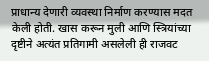प्राधान्य देणारी व्यवस्था निर्माण करण्यास मदत केली होती. खास करून मुली आणि स्त्रियांच्या दृष्टीने अत्यंत प्रतिगामी असलेली ही राजवट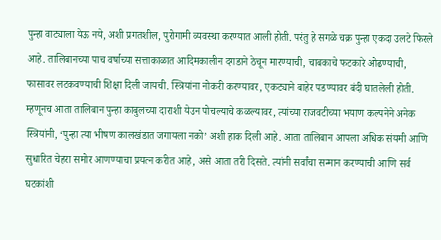पुन्हा वाट्याला येऊ नये, अशी प्रगतशील, पुरोगामी व्यवस्था करण्यात आली होती. परंतु हे सगळे चक्र पुन्हा एकदा उलटे फिरले आहे. तालिबानच्या पाच वर्षाच्या सत्ताकाळात आदिमकालीन दगडाने ठेचून मारण्याची, चाबकाचे फटकारे ओढण्याची, फासावर लटकवण्याची शिक्षा दिली जायची. स्त्रियांना नोकरी करण्यावर, एकट्याने बाहेर पडण्यावर बंदी घातलेली होती. म्हणूनच आता तालिबान पुन्हा काबुलच्या दाराशी येउन पोचल्याचे कळल्यावर, त्यांच्या राजवटीच्या भयाण कल्पनेने अनेक स्त्रियांनी, ‘पुन्हा त्या भीषण कालखंडात जगायला नको’ अशी हाक दिली आहे. आता तालिबान आपला अधिक संयमी आणि सुधारित चेहरा समोर आणण्याचा प्रयत्न करीत आहे, असे आता तरी दिसते. त्यांनी सर्वांचा सन्मान करण्याची आणि सर्व घटकांशी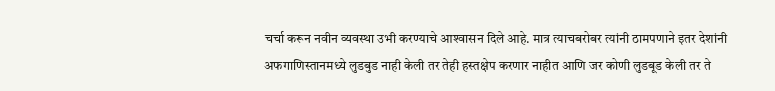चर्चा करून नवीन व्यवस्था उभी करण्याचे आश्‍वासन दिले आहे. मात्र त्याचबरोबर त्यांनी ठामपणाने इतर देशांनी अफगाणिस्तानमध्ये लुडबुड नाही केली तर तेही हस्तक्षेप करणार नाहीत आणि जर कोणी लुडबूड केली तर ते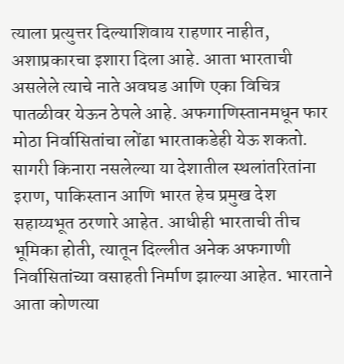त्याला प्रत्युत्तर दिल्याशिवाय राहणार नाहीत, अशाप्रकारचा इशारा दिला आहे. आता भारताची असलेले त्याचे नाते अवघड आणि एका विचित्र पातळीवर येऊन ठेपले आहे. अफगाणिस्तानमधून फार मोठा निर्वासितांचा लोंढा भारताकडेही येऊ शकतो. सागरी किनारा नसलेल्या या देशातील स्थलांतरितांना इराण, पाकिस्तान आणि भारत हेच प्रमुख देश सहाय्यभूत ठरणारे आहेत. आधीही भारताची तीच भूमिका होती, त्यातून दिल्लीत अनेक अफगाणी निर्वासितांच्या वसाहती निर्माण झाल्या आहेत. भारताने आता कोणत्या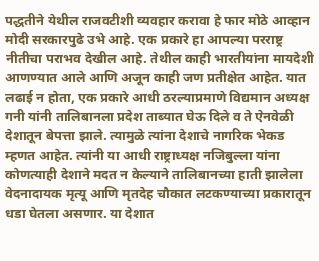पद्धतीने येथील राजवटीशी व्यवहार करावा हे फार मोठे आव्हान मोदी सरकारपुढे उभे आहे. एक प्रकारे हा आपल्या परराष्ट्र नीतीचा पराभव देखील आहे. तेथील काही भारतीयांना मायदेशी आणण्यात आले आणि अजून काही जण प्रतीक्षेत आहेत. यात लढाई न होता, एक प्रकारे आधी ठरल्याप्रमाणे विद्यमान अध्यक्ष गनी यांनी तालिबानला प्रदेश ताब्यात घेऊ दिले व ते ऐनवेळी देशातून बेपत्ता झाले. त्यामुळे त्यांना देशाचे नागरिक भेकड म्हणत आहेत. त्यांनी या आधी राष्ट्राध्यक्ष नजिबुल्ला यांना कोणत्याही देशाने मदत न केल्याने तालिबानच्या हाती झालेला वेदनादायक मृत्यू आणि मृतदेह चौकात लटकण्याच्या प्रकारातून धडा घेतला असणार. या देशात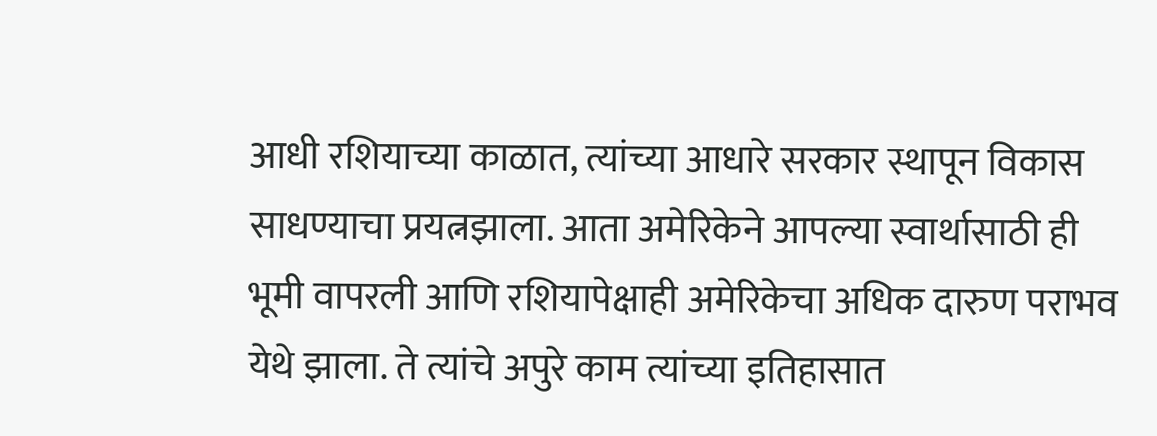आधी रशियाच्या काळात, त्यांच्या आधारे सरकार स्थापून विकास साधण्याचा प्रयत्नझाला. आता अमेरिकेने आपल्या स्वार्थासाठी ही भूमी वापरली आणि रशियापेक्षाही अमेरिकेचा अधिक दारुण पराभव येथे झाला. ते त्यांचे अपुरे काम त्यांच्या इतिहासात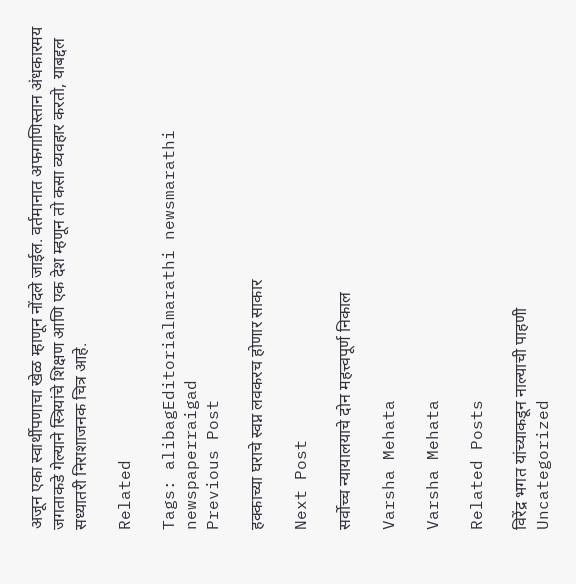अजून एका स्वार्थीपणाचा खेळ म्हाणून नोंदले जाईल. वर्तमानात अफगाणिस्तान अंधकारमय जगताकडे गेल्याने स्त्रियांचे शिक्षण आणि एक देश म्हणून तो कसा व्यवहार करतो, याबद्दल सध्यातरी निराशाजनक चित्र आहे.

Related

Tags: alibagEditorialmarathi newsmarathi newspaperraigad
Previous Post

हक्काच्या घराचे स्वप्न लवकरच होणार साकार

Next Post

सर्वोच्च न्यायालयाचे दोन महत्त्वपूर्ण निकाल

Varsha Mehata

Varsha Mehata

Related Posts

विरेंद्र भगत यांच्याकडून नाल्याची पाहणी
Uncategorized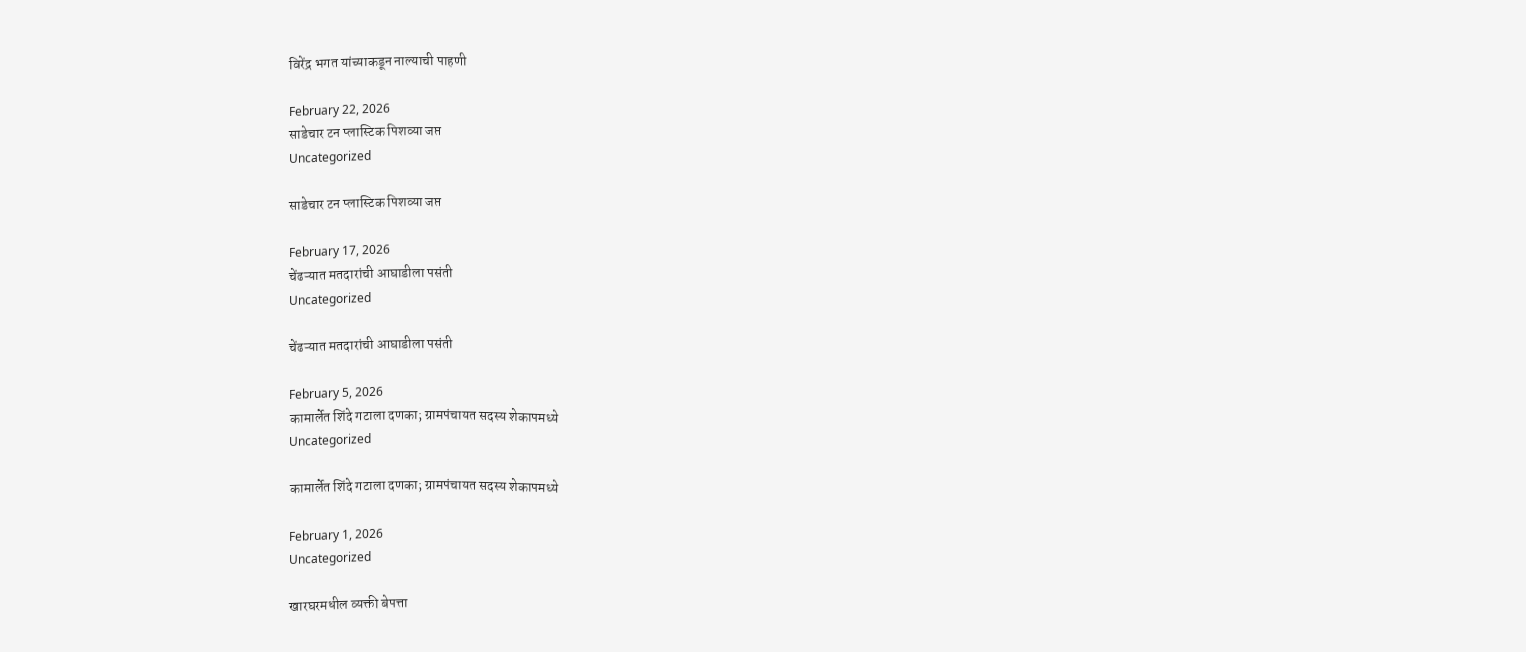विरेंद्र भगत यांच्याकडून नाल्याची पाहणी

February 22, 2026
साडेचार टन प्लास्टिक पिशव्या जप्त
Uncategorized

साडेचार टन प्लास्टिक पिशव्या जप्त

February 17, 2026
चेंढऱ्यात मतदारांची आघाडीला पसंती
Uncategorized

चेंढऱ्यात मतदारांची आघाडीला पसंती

February 5, 2026
कामार्लेत शिंदे गटाला दणका; ग्रामपंचायत सदस्य शेकापमध्ये
Uncategorized

कामार्लेत शिंदे गटाला दणका; ग्रामपंचायत सदस्य शेकापमध्ये

February 1, 2026
Uncategorized

खारघरमधील व्यक्ती बेपत्ता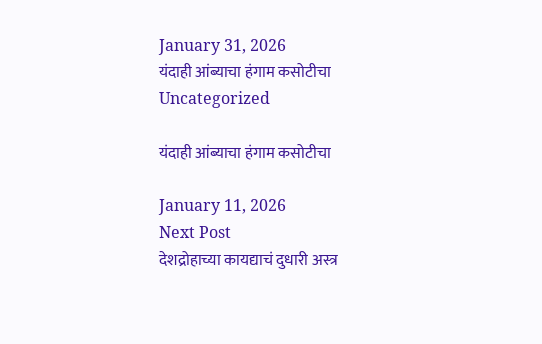January 31, 2026
यंदाही आंब्याचा हंगाम कसोटीचा
Uncategorized

यंदाही आंब्याचा हंगाम कसोटीचा

January 11, 2026
Next Post
देशद्रोहाच्या कायद्याचं दुधारी अस्त्र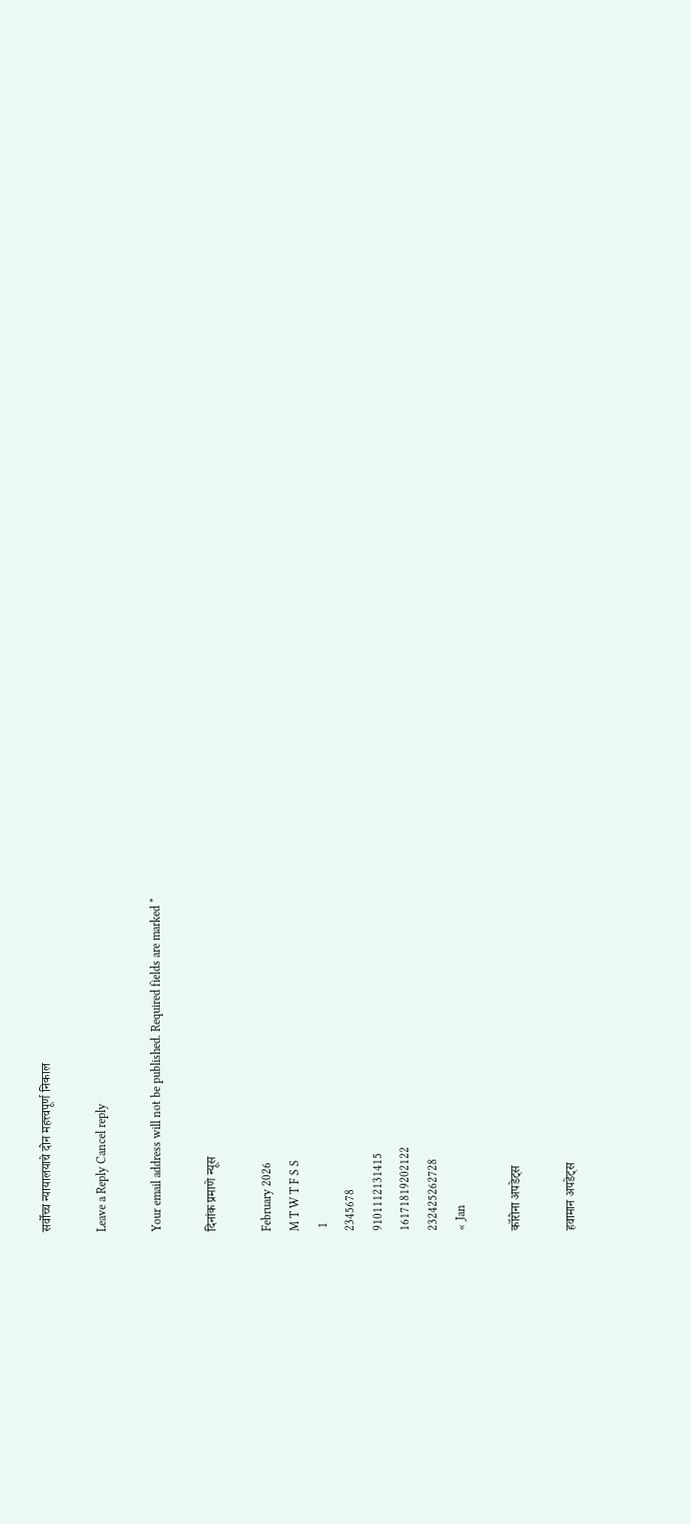सर्वोच्च न्यायालयाचे दोन महत्त्वपूर्ण निकाल

Leave a Reply Cancel reply

Your email address will not be published. Required fields are marked *

दिनांक प्रमाणे न्यूस

February 2026
M T W T F S S
 1
2345678
9101112131415
16171819202122
232425262728
« Jan

कॉरोना अपडेट्स

हवामान अपडेट्स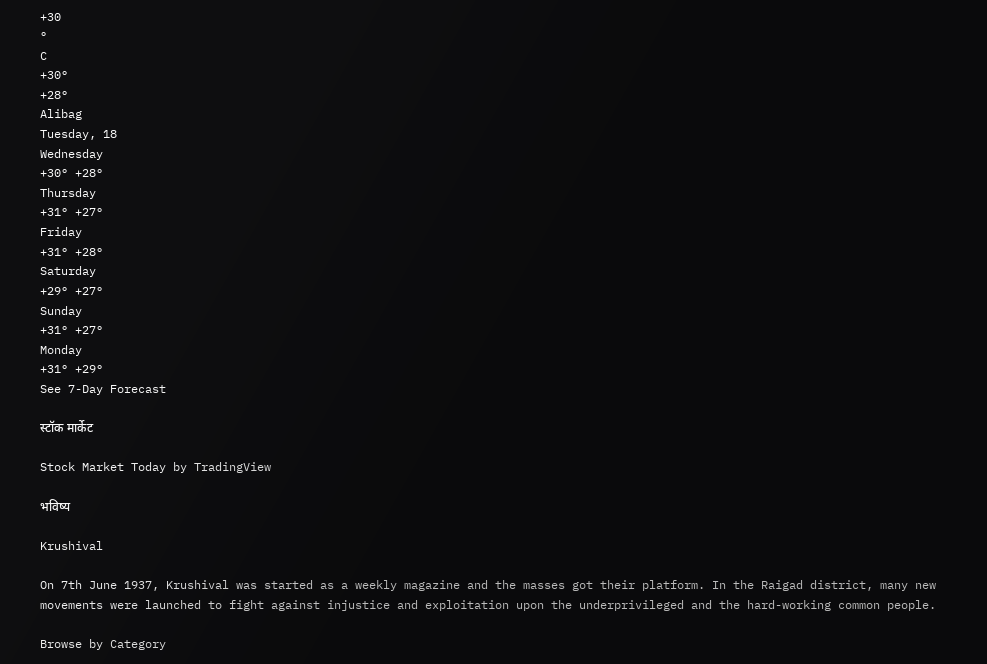+30
°
C
+30°
+28°
Alibag
Tuesday, 18
Wednesday
+30° +28°
Thursday
+31° +27°
Friday
+31° +28°
Saturday
+29° +27°
Sunday
+31° +27°
Monday
+31° +29°
See 7-Day Forecast

स्टॉक मार्केट

Stock Market Today by TradingView

भविष्य

Krushival

On 7th June 1937, Krushival was started as a weekly magazine and the masses got their platform. In the Raigad district, many new movements were launched to fight against injustice and exploitation upon the underprivileged and the hard-working common people.

Browse by Category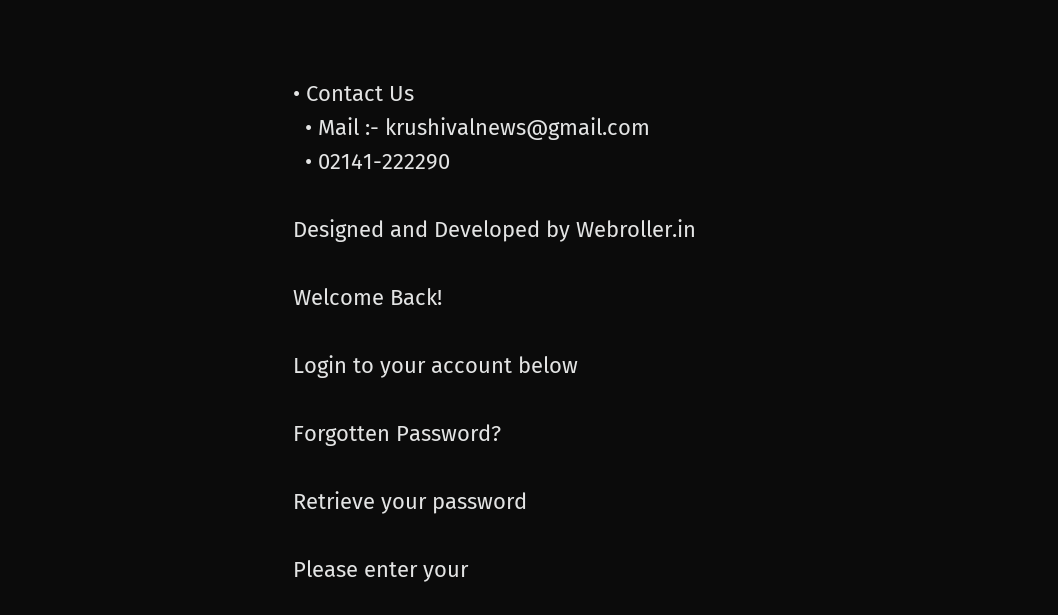• Contact Us
  • Mail :- krushivalnews@gmail.com
  • 02141-222290

Designed and Developed by Webroller.in

Welcome Back!

Login to your account below

Forgotten Password?

Retrieve your password

Please enter your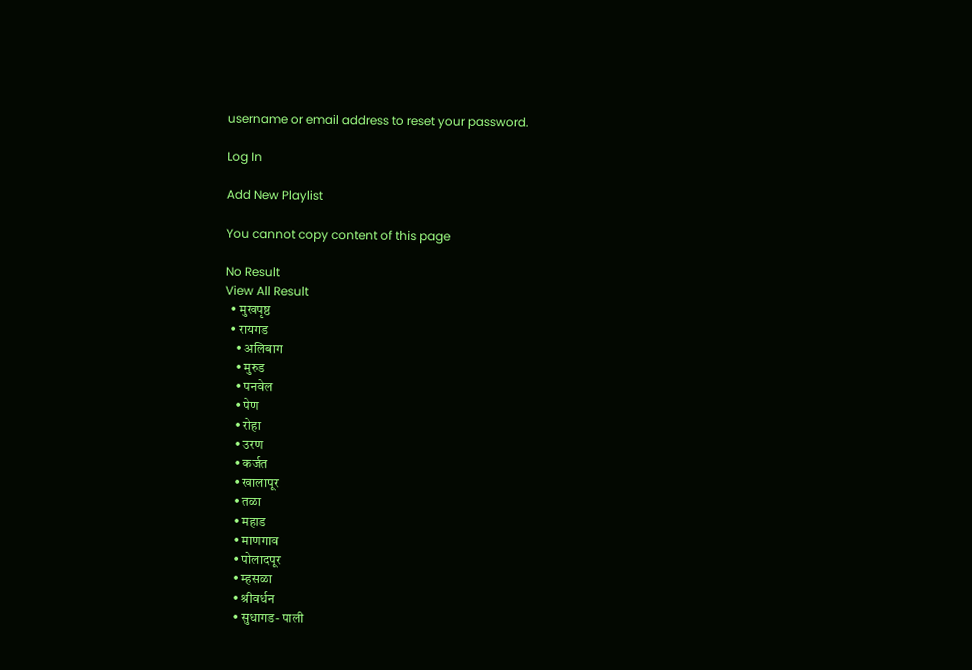username or email address to reset your password.

Log In

Add New Playlist

You cannot copy content of this page

No Result
View All Result
  • मुखपृष्ठ
  • रायगड
    • अलिबाग
    • मुरुड
    • पनवेल
    • पेण
    • रोहा
    • उरण
    • कर्जत
    • खालापूर
    • तळा
    • महाड
    • माणगाव
    • पोलादपूर
    • म्हसळा
    • श्रीवर्धन
    • सुधागड- पाली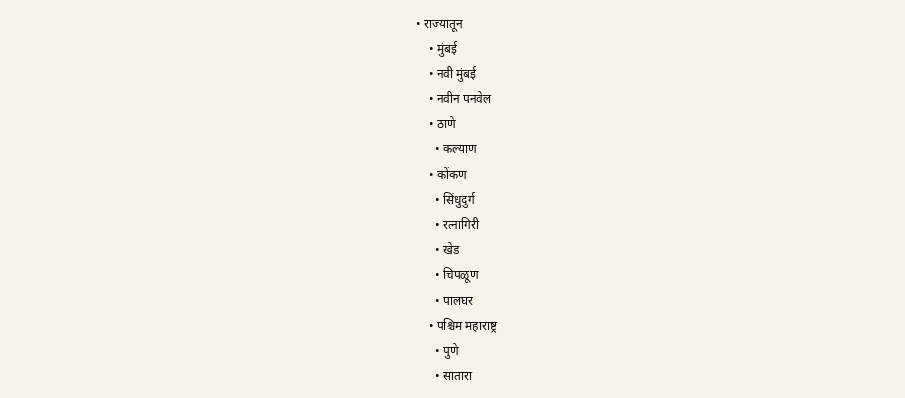• राज्यातून
    • मुंबई
    • नवी मुंबई
    • नवीन पनवेल
    • ठाणे
      • कल्याण
    • कोंकण
      • सिंधुदुर्ग
      • रत्नागिरी
      • खेड
      • चिपळूण
      • पालघर
    • पश्चिम महाराष्ट्र
      • पुणे
      • सातारा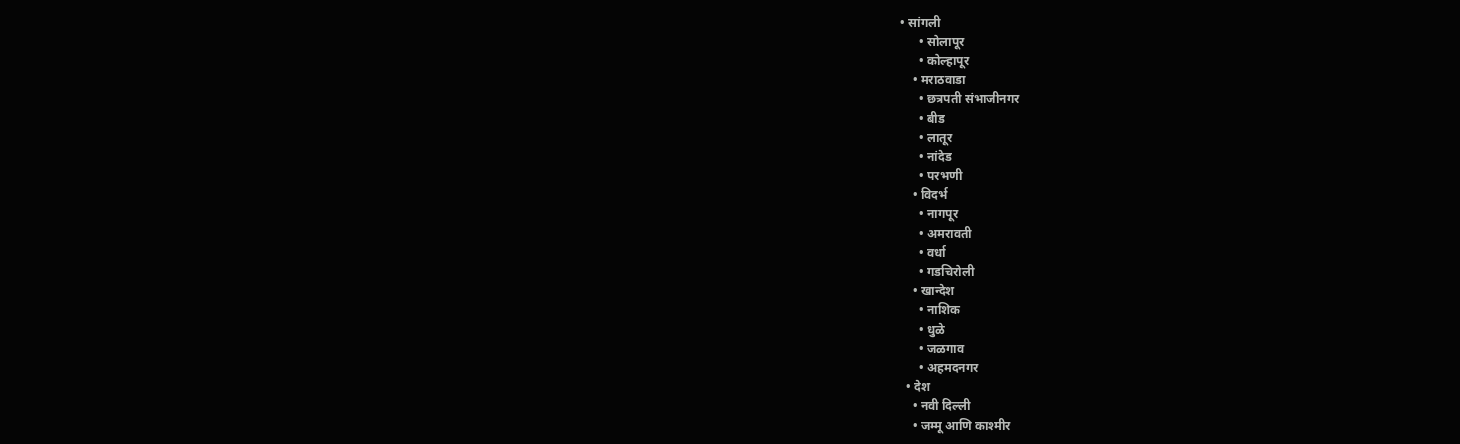• सांगली
      • सोलापूर
      • कोल्हापूर
    • मराठवाडा
      • छत्रपती संभाजीनगर
      • बीड
      • लातूर
      • नांदेड
      • परभणी
    • विदर्भ
      • नागपूर
      • अमरावती
      • वर्धा
      • गडचिरोली
    • खान्देश
      • नाशिक
      • धुळे
      • जळगाव
      • अहमदनगर
  • देश
    • नवी दिल्ली
    • जम्मू आणि काश्मीर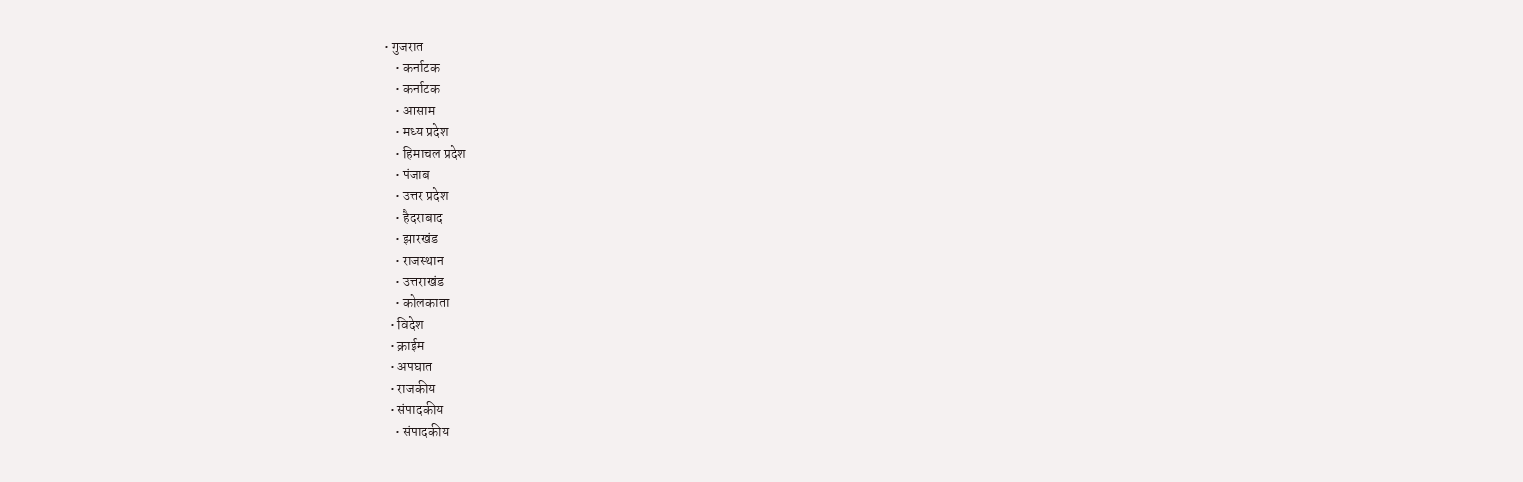• गुजरात
    • कर्नाटक
    • कर्नाटक
    • आसाम
    • मध्य प्रदेश
    • हिमाचल प्रदेश
    • पंजाब
    • उत्तर प्रदेश
    • हैदराबाद
    • झारखंड
    • राजस्थान
    • उत्तराखंड
    • कोलकाता
  • विदेश
  • क्राईम
  • अपघात
  • राजकीय
  • संपादकीय
    • संपादकीय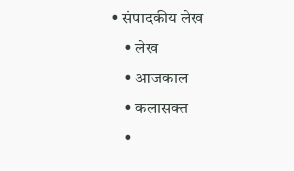• संपादकीय लेख
    • लेख
    • आजकाल
    • कलासक्त
    •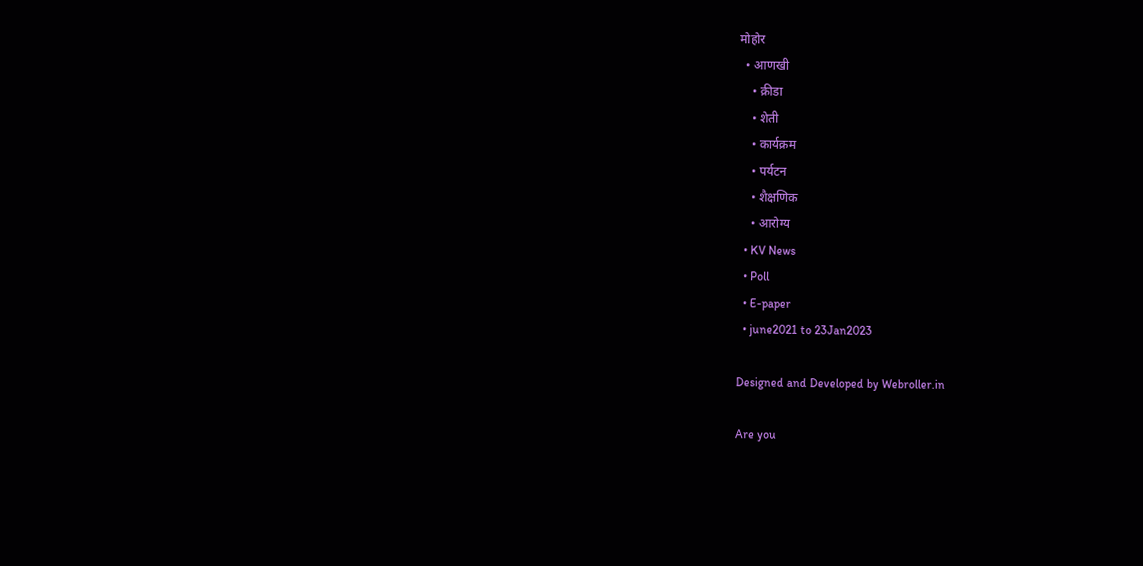मोहोर
  • आणखी
    • क्रीडा
    • शेती
    • कार्यक्रम
    • पर्यटन
    • शैक्षणिक
    • आरोग्य
  • KV News
  • Poll
  • E-paper
  • june2021 to 23Jan2023

Designed and Developed by Webroller.in

Are you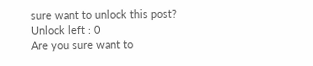sure want to unlock this post?
Unlock left : 0
Are you sure want to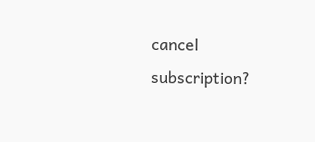cancel subscription?